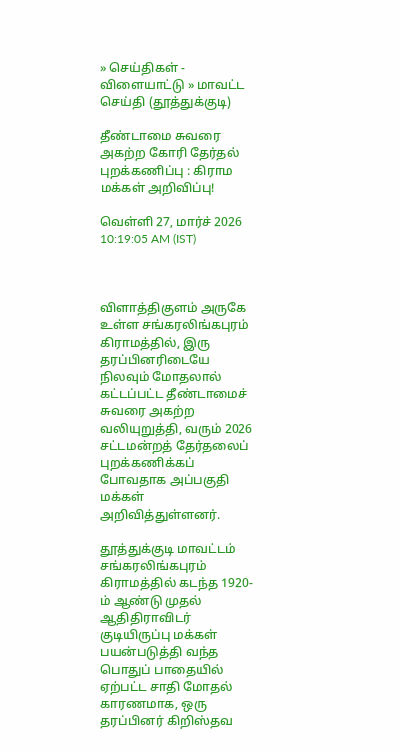» செய்திகள் - விளையாட்டு » மாவட்ட செய்தி (தூத்துக்குடி)

தீண்டாமை சுவரை அகற்ற கோரி தேர்தல் புறக்கணிப்பு : கிராம மக்கள் அறிவிப்பு!

வெள்ளி 27, மார்ச் 2026 10:19:05 AM (IST)



விளாத்திகுளம் அருகே உள்ள சங்கரலிங்கபுரம் கிராமத்தில், இரு தரப்பினரிடையே நிலவும் மோதலால் கட்டப்பட்ட தீண்டாமைச் சுவரை அகற்ற வலியுறுத்தி, வரும் 2026 சட்டமன்றத் தேர்தலைப் புறக்கணிக்கப் போவதாக அப்பகுதி மக்கள் அறிவித்துள்ளனர்.

தூத்துக்குடி மாவட்டம் சங்கரலிங்கபுரம் கிராமத்தில் கடந்த 1920-ம் ஆண்டு முதல் ஆதிதிராவிடர் குடியிருப்பு மக்கள் பயன்படுத்தி வந்த பொதுப் பாதையில் ஏற்பட்ட சாதி மோதல் காரணமாக, ஒரு தரப்பினர் கிறிஸ்தவ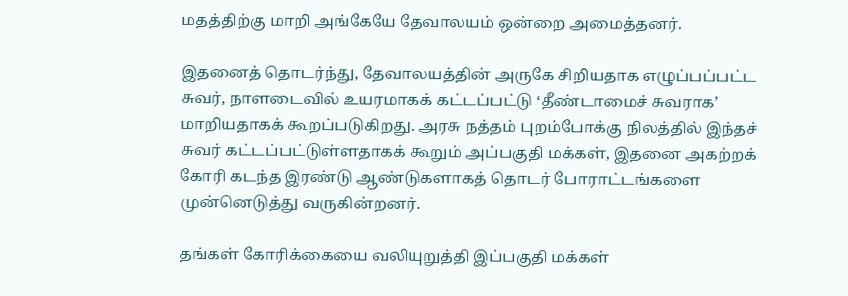மதத்திற்கு மாறி அங்கேயே தேவாலயம் ஒன்றை அமைத்தனர்.

இதனைத் தொடர்ந்து, தேவாலயத்தின் அருகே சிறியதாக எழுப்பப்பட்ட சுவர், நாளடைவில் உயரமாகக் கட்டப்பட்டு ‘தீண்டாமைச் சுவராக’ மாறியதாகக் கூறப்படுகிறது. அரசு நத்தம் புறம்போக்கு நிலத்தில் இந்தச் சுவர் கட்டப்பட்டுள்ளதாகக் கூறும் அப்பகுதி மக்கள், இதனை அகற்றக் கோரி கடந்த இரண்டு ஆண்டுகளாகத் தொடர் போராட்டங்களை முன்னெடுத்து வருகின்றனர்.

தங்கள் கோரிக்கையை வலியுறுத்தி இப்பகுதி மக்கள்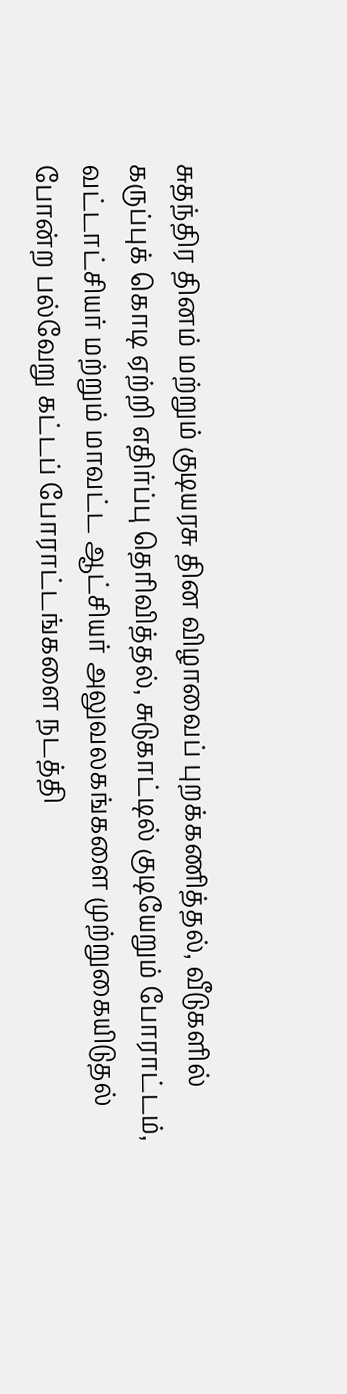சுதந்திர தினம் மற்றும் குடியரசு தின விழாவைப் புறக்கணித்தல், வீடுகளில் கருப்புக் கொடி ஏற்றி எதிர்ப்பு தெரிவித்தல், சுடுகாட்டில் குடியேறும் போராட்டம், வட்டாட்சியர் மற்றும் மாவட்ட ஆட்சியர் அலுவலகங்களை முற்றுகையிடுதல் போன்ற பல்வேறு கட்டப் போராட்டங்களை நடத்தி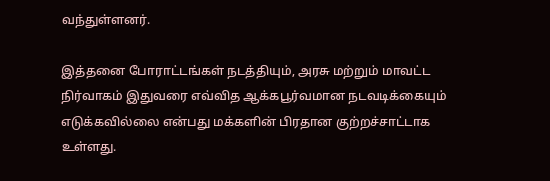வந்துள்ளனர்.

இத்தனை போராட்டங்கள் நடத்தியும், அரசு மற்றும் மாவட்ட நிர்வாகம் இதுவரை எவ்வித ஆக்கபூர்வமான நடவடிக்கையும் எடுக்கவில்லை என்பது மக்களின் பிரதான குற்றச்சாட்டாக உள்ளது.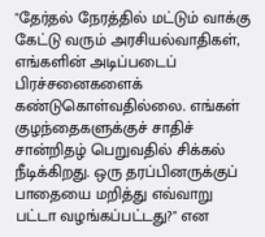"தேர்தல் நேரத்தில் மட்டும் வாக்கு கேட்டு வரும் அரசியல்வாதிகள், எங்களின் அடிப்படைப் பிரச்சனைகளைக் கண்டுகொள்வதில்லை. எங்கள் குழந்தைகளுக்குச் சாதிச் சான்றிதழ் பெறுவதில் சிக்கல் நீடிக்கிறது. ஒரு தரப்பினருக்குப் பாதையை மறித்து எவ்வாறு பட்டா வழங்கப்பட்டது?" என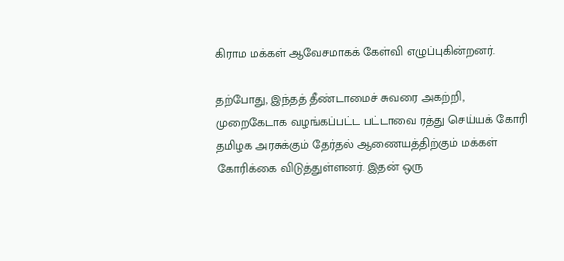கிராம மக்கள் ஆவேசமாகக் கேள்வி எழுப்புகின்றனர்.

தற்போது, இந்தத் தீண்டாமைச் சுவரை அகற்றி, முறைகேடாக வழங்கப்பட்ட பட்டாவை ரத்து செய்யக் கோரி தமிழக அரசுக்கும் தேர்தல் ஆணையத்திற்கும் மக்கள் கோரிக்கை விடுத்துள்ளனர். இதன் ஒரு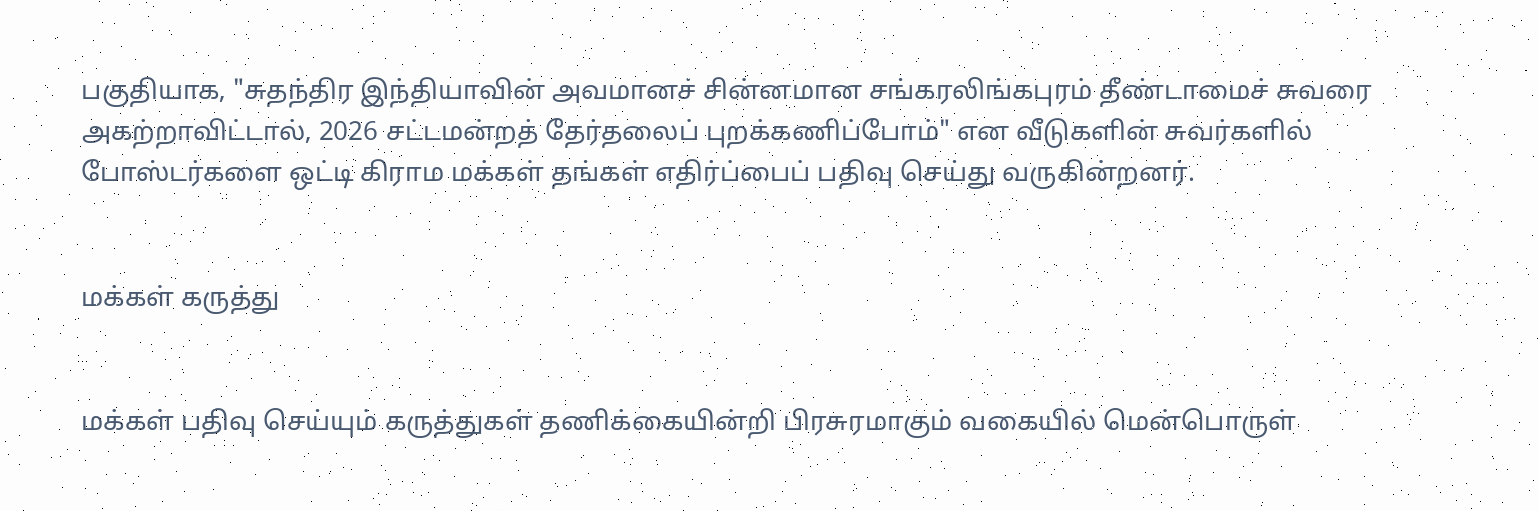பகுதியாக, "சுதந்திர இந்தியாவின் அவமானச் சின்னமான சங்கரலிங்கபுரம் தீண்டாமைச் சுவரை அகற்றாவிட்டால், 2026 சட்டமன்றத் தேர்தலைப் புறக்கணிப்போம்" என வீடுகளின் சுவர்களில் போஸ்டர்களை ஒட்டி கிராம மக்கள் தங்கள் எதிர்ப்பைப் பதிவு செய்து வருகின்றனர்.


மக்கள் கருத்து


மக்கள் பதிவு செய்யும் கருத்துகள் தணிக்கையின்றி பிரசுரமாகும் வகையில் மென்பொருள்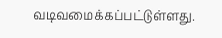வடிவமைக்கப்பட்டுள்ளது.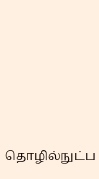தொழில்நுட்ப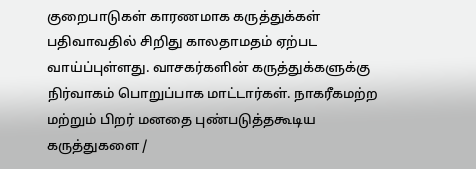குறைபாடுகள் காரணமாக கருத்துக்கள் பதிவாவதில் சிறிது காலதாமதம் ஏற்பட வாய்ப்புள்ளது. வாசகர்களின் கருத்துக்களுக்கு நிர்வாகம் பொறுப்பாக மாட்டார்கள். நாகரீகமற்ற மற்றும் பிறர் மனதை புண்படுத்தகூடிய கருத்துகளை /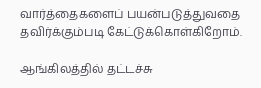வார்த்தைகளைப் பயன்படுத்துவதை தவிர்க்கும்படி கேட்டுக்கொள்கிறோம்.

ஆங்கிலத்தில் தட்டச்சு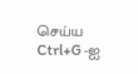செய்ய Ctrl+G -ஐ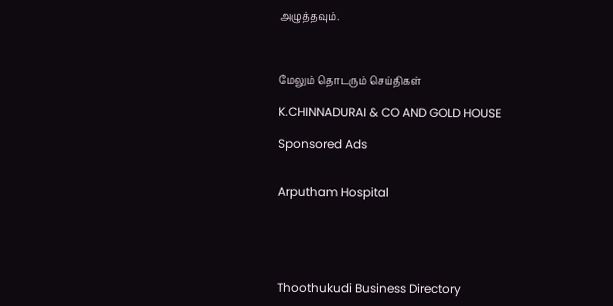அழுத்தவும்.



மேலும் தொடரும் செய்திகள்

K.CHINNADURAI & CO AND GOLD HOUSE

Sponsored Ads


Arputham Hospital





Thoothukudi Business Directory